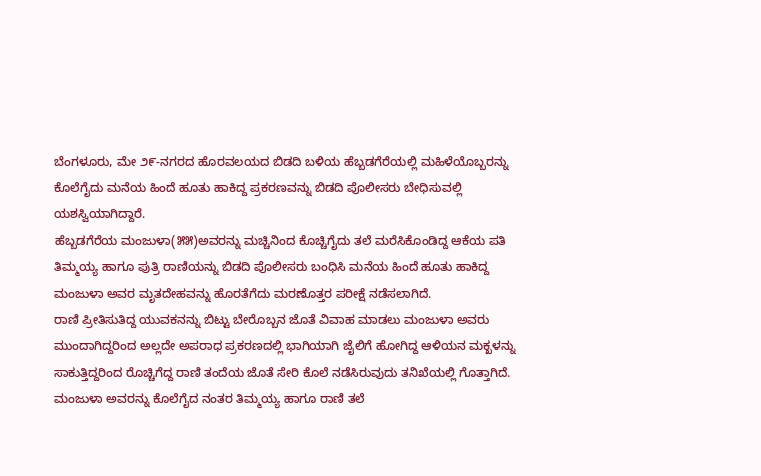ಬೆಂಗಳೂರು, ಮೇ ೨೯-ನಗರದ ಹೊರವಲಯದ ಬಿಡದಿ ಬಳಿಯ ಹೆಬ್ಬಡಗೆರೆಯಲ್ಲಿ ಮಹಿಳೆಯೊಬ್ಬರನ್ನು ಕೊಲೆಗೈದು ಮನೆಯ ಹಿಂದೆ ಹೂತು ಹಾಕಿದ್ದ ಪ್ರಕರಣವನ್ನು ಬಿಡದಿ ಪೊಲೀಸರು ಬೇಧಿಸುವಲ್ಲಿ ಯಶಸ್ವಿಯಾಗಿದ್ದಾರೆ.
ಹೆಬ್ಬಡಗೆರೆಯ ಮಂಜುಳಾ(೫೫)ಅವರನ್ನು ಮಚ್ಚಿನಿಂದ ಕೊಚ್ಚಿಗೈದು ತಲೆ ಮರೆಸಿಕೊಂಡಿದ್ದ ಆಕೆಯ ಪತಿ ತಿಮ್ಮಯ್ಯ ಹಾಗೂ ಪುತ್ರಿ ರಾಣಿಯನ್ನು ಬಿಡದಿ ಪೊಲೀಸರು ಬಂಧಿಸಿ ಮನೆಯ ಹಿಂದೆ ಹೂತು ಹಾಕಿದ್ದ ಮಂಜುಳಾ ಅವರ ಮೃತದೇಹವನ್ನು ಹೊರತೆಗೆದು ಮರಣೊತ್ತರ ಪರೀಕ್ಷೆ ನಡೆಸಲಾಗಿದೆ.
ರಾಣಿ ಪ್ರೀತಿಸುತಿದ್ದ ಯುವಕನನ್ನು ಬಿಟ್ಟು ಬೇರೊಬ್ಬನ ಜೊತೆ ವಿವಾಹ ಮಾಡಲು ಮಂಜುಳಾ ಅವರು ಮುಂದಾಗಿದ್ದರಿಂದ ಅಲ್ಲದೇ ಅಪರಾಧ ಪ್ರಕರಣದಲ್ಲಿ ಭಾಗಿಯಾಗಿ ಜೈಲಿಗೆ ಹೋಗಿದ್ದ ಆಳಿಯನ ಮಕ್ಖಳನ್ನು ಸಾಕುತ್ತಿದ್ದರಿಂದ ರೊಚ್ಚಿಗೆದ್ದ ರಾಣಿ ತಂದೆಯ ಜೊತೆ ಸೇರಿ ಕೊಲೆ ನಡೆಸಿರುವುದು ತನಿಖೆಯಲ್ಲಿ ಗೊತ್ತಾಗಿದೆ.
ಮಂಜುಳಾ ಅವರನ್ನು ಕೊಲೆಗೈದ ನಂತರ ತಿಮ್ಮಯ್ಯ ಹಾಗೂ ರಾಣಿ ತಲೆ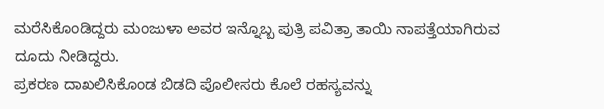ಮರೆಸಿಕೊಂಡಿದ್ದರು ಮಂಜುಳಾ ಅವರ ಇನ್ನೊಬ್ಬ ಪುತ್ರಿ ಪವಿತ್ರಾ ತಾಯಿ ನಾಪತ್ತೆಯಾಗಿರುವ ದೂದು ನೀಡಿದ್ದರು.
ಪ್ರಕರಣ ದಾಖಲಿಸಿಕೊಂಡ ಬಿಡದಿ ಪೊಲೀಸರು ಕೊಲೆ ರಹಸ್ಯವನ್ನು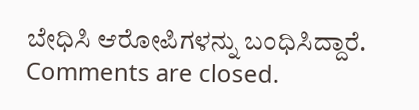ಬೇಧಿಸಿ ಆರೋಪಿಗಳನ್ನು ಬಂಧಿಸಿದ್ದಾರೆ.
Comments are closed.